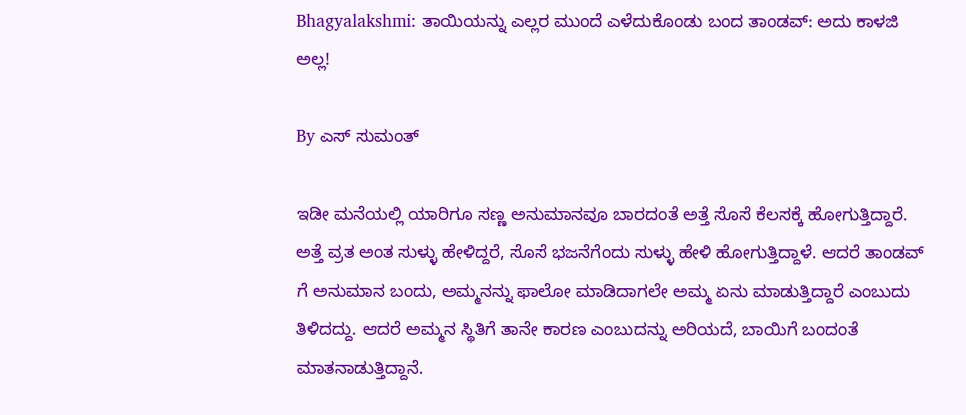Bhagyalakshmi: ತಾಯಿಯನ್ನು ಎಲ್ಲರ ಮುಂದೆ ಎಳೆದುಕೊಂಡು ಬಂದ ತಾಂಡವ್: ಅದು ಕಾಳಜಿ ಅಲ್ಲ!

By ಎಸ್ ಸುಮಂತ್

ಇಡೀ ಮನೆಯಲ್ಲಿ ಯಾರಿಗೂ ಸಣ್ಣ ಅನುಮಾನವೂ ಬಾರದಂತೆ ಅತ್ತೆ ಸೊಸೆ ಕೆಲಸಕ್ಕೆ ಹೋಗುತ್ತಿದ್ದಾರೆ. ಅತ್ತೆ ವ್ರತ ಅಂತ ಸುಳ್ಳು ಹೇಳಿದ್ದರೆ, ಸೊಸೆ ಭಜನೆಗೆಂದು ಸುಳ್ಳು ಹೇಳಿ ಹೋಗುತ್ತಿದ್ದಾಳೆ. ಆದರೆ ತಾಂಡವ್ ಗೆ ಅನುಮಾನ ಬಂದು, ಅಮ್ಮನನ್ನು ಫಾಲೋ ಮಾಡಿದಾಗಲೇ ಅಮ್ಮ ಏನು ಮಾಡುತ್ತಿದ್ದಾರೆ ಎಂಬುದು ತಿಳಿದದ್ದು. ಆದರೆ ಅಮ್ಮನ ಸ್ಥಿತಿಗೆ ತಾನೇ ಕಾರಣ ಎಂಬುದನ್ನು ಅರಿಯದೆ, ಬಾಯಿಗೆ ಬಂದಂತೆ ಮಾತನಾಡುತ್ತಿದ್ದಾನೆ.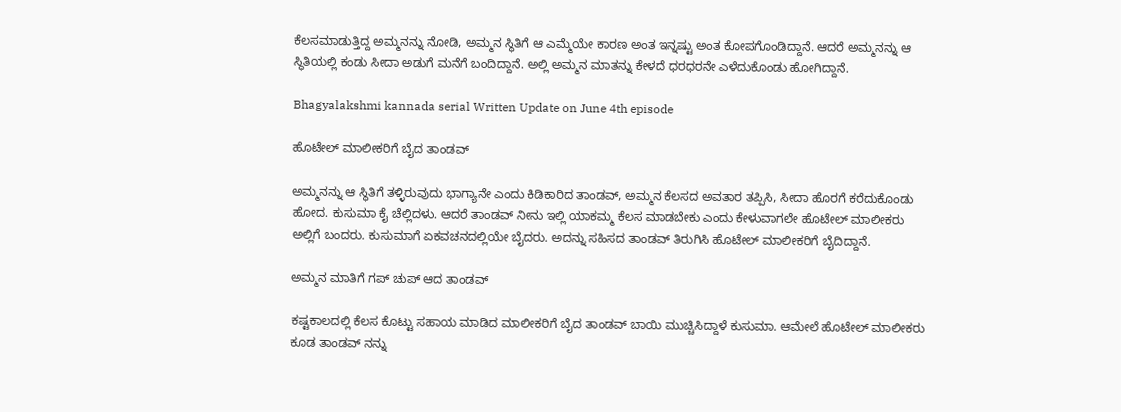ಕೆಲಸ‌ಮಾಡುತ್ತಿದ್ದ ಅಮ್ಮನನ್ನು ನೋಡಿ, ಅಮ್ಮನ ಸ್ಥಿತಿಗೆ ಆ ಎಮ್ಮೆಯೇ ಕಾರಣ ಅಂತ ಇನ್ನಷ್ಟು ಅಂತ ಕೋಪಗೊಂಡಿದ್ದಾನೆ. ಆದರೆ ಅಮ್ಮನನ್ನು ಆ ಸ್ಥಿತಿಯಲ್ಲಿ ಕಂಡು ಸೀದಾ ಅಡುಗೆ ಮನೆಗೆ ಬಂದಿದ್ದಾನೆ. ಅಲ್ಲಿ ಅಮ್ಮನ ಮಾತನ್ನು ಕೇಳದೆ ಧರಧರನೇ ಎಳೆದುಕೊಂಡು ಹೋಗಿದ್ದಾನೆ.

Bhagyalakshmi kannada serial Written Update on June 4th episode

ಹೊಟೇಲ್ ಮಾಲೀಕರಿಗೆ ಬೈದ ತಾಂಡವ್

ಅಮ್ಮನನ್ನು ಆ ಸ್ಥಿತಿಗೆ ತಳ್ಳಿರುವುದು ಭಾಗ್ಯಾನೇ ಎಂದು ಕಿಡಿಕಾರಿದ ತಾಂಡವ್, ಅಮ್ಮನ ಕೆಲಸದ ಅವತಾರ ತಪ್ಪಿಸಿ, ಸೀದಾ ಹೊರಗೆ ಕರೆದುಕೊಂಡು ಹೋದ. ಕುಸುಮಾ ಕೈ ಚೆಲ್ಲಿದಳು. ಆದರೆ ತಾಂಡವ್ ನೀನು ಇಲ್ಲಿ ಯಾಕಮ್ಮ ಕೆಲಸ ಮಾಡಬೇಕು ಎಂದು ಕೇಳುವಾಗಲೇ ಹೊಟೇಲ್ ಮಾಲೀಕರು ಅಲ್ಲಿಗೆ ಬಂದರು. ಕುಸುಮಾಗೆ ಏಕವಚನದಲ್ಲಿಯೇ ಬೈದರು. ಅದನ್ನು ಸಹಿಸದ ತಾಂಡವ್ ತಿರುಗಿಸಿ ಹೊಟೇಲ್ ಮಾಲೀಕರಿಗೆ ಬೈದಿದ್ದಾನೆ.

ಅಮ್ಮನ ಮಾತಿಗೆ ಗಪ್ ಚುಪ್ ಆದ ತಾಂಡವ್

ಕಷ್ಟಕಾಲದಲ್ಲಿ ಕೆಲಸ ಕೊಟ್ಟು ಸಹಾಯ ಮಾಡಿದ ಮಾಲೀಕರಿಗೆ ಬೈದ ತಾಂಡವ್ ಬಾಯಿ ಮುಚ್ಚಿಸಿದ್ದಾಳೆ ಕುಸುಮಾ. ಆಮೇಲೆ ಹೊಟೇಲ್ ಮಾಲೀಕರು ಕೂಡ ತಾಂಡವ್ ನನ್ನು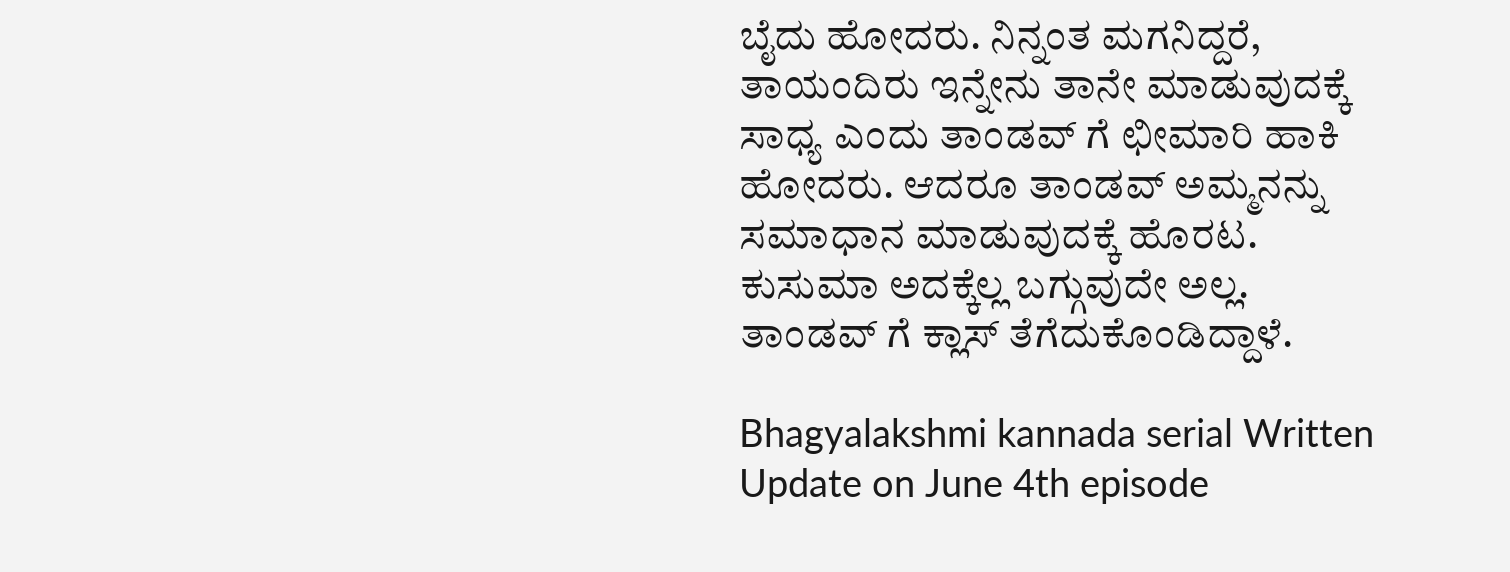ಬೈದು ಹೋದರು. ನಿನ್ನಂತ ಮಗನಿದ್ದರೆ, ತಾಯಂದಿರು ಇನ್ನೇನು ತಾನೇ ಮಾಡುವುದಕ್ಕೆ ಸಾಧ್ಯ ಎಂದು ತಾಂಡವ್ ಗೆ ಛೀಮಾರಿ ಹಾಕಿ ಹೋದರು. ಆದರೂ ತಾಂಡವ್ ಅಮ್ಮನನ್ನು ಸಮಾಧಾನ ಮಾಡುವುದಕ್ಕೆ ಹೊರಟ. ಕುಸುಮಾ ಅದಕ್ಕೆಲ್ಲ ಬಗ್ಗುವುದೇ ಅಲ್ಲ. ತಾಂಡವ್ ಗೆ ಕ್ಲಾಸ್ ತೆಗೆದುಕೊಂಡಿದ್ದಾಳೆ.

Bhagyalakshmi kannada serial Written Update on June 4th episode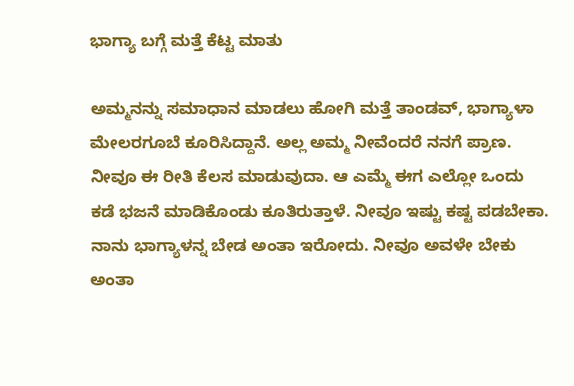ಭಾಗ್ಯಾ ಬಗ್ಗೆ ಮತ್ತೆ ಕೆಟ್ಟ ಮಾತು

ಅಮ್ಮನನ್ನು ಸಮಾಧಾನ ಮಾಡಲು ಹೋಗಿ ಮತ್ತೆ ತಾಂಡವ್, ಭಾಗ್ಯಾಳಾ ಮೇಲರ‌ಗೂಬೆ ಕೂರಿಸಿದ್ದಾನೆ. ಅಲ್ಲ ಅಮ್ಮ ನೀವೆಂದರೆ ನನಗೆ ಪ್ರಾಣ. ನೀವೂ ಈ ರೀತಿ ಕೆಲಸ ಮಾಡುವುದಾ. ಆ ಎಮ್ಮೆ ಈಗ ಎಲ್ಲೋ ಒಂದು ಕಡೆ ಭಜನೆ ಮಾಡಿಕೊಂಡು ಕೂತಿರುತ್ತಾಳೆ. ನೀವೂ ಇಷ್ಟು ಕಷ್ಟ ಪಡಬೇಕಾ. ನಾನು ಭಾಗ್ಯಾಳನ್ನ ಬೇಡ ಅಂತಾ ಇರೋದು. ನೀವೂ ಅವಳೇ ಬೇಕು ಅಂತಾ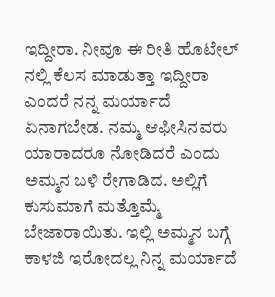ಇದ್ದೀರಾ. ನೀವೂ ಈ ರೀತಿ ಹೊಟೇಲ್ ನಲ್ಲಿ ಕೆಲಸ ಮಾಡುತ್ತಾ ಇದ್ದೀರಾ ಎಂದರೆ ನನ್ನ ಮರ್ಯಾದೆ ಏನಾಗಬೇಡ. ನಮ್ಮ ಆಫೀಸಿನವರು ಯಾರಾದರೂ ನೋಡಿದರೆ ಎಂದು ಅಮ್ಮನ ಬಳಿ ರೇಗಾಡಿದ. ಅಲ್ಲಿಗೆ ಕುಸುಮಾಗೆ ಮತ್ತೊಮ್ಮೆ ಬೇಜಾರಾಯಿತು. ಇಲ್ಲಿ ಅಮ್ಮನ ಬಗ್ಗೆ ಕಾಳಜಿ ಇರೋದಲ್ಲ ನಿನ್ನ ಮರ್ಯಾದೆ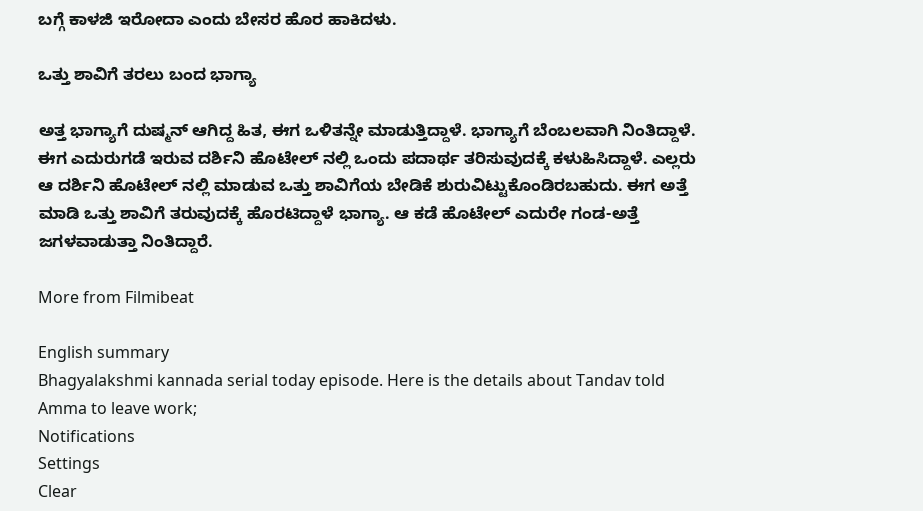ಬಗ್ಗೆ ಕಾಳಜಿ ಇರೋದಾ ಎಂದು ಬೇಸರ ಹೊರ ಹಾಕಿದಳು.

ಒತ್ತು ಶಾವಿಗೆ ತರಲು ಬಂದ ಭಾಗ್ಯಾ

ಅತ್ತ ಭಾಗ್ಯಾಗೆ ದುಷ್ಮನ್ ಆಗಿದ್ದ ಹಿತ, ಈಗ ಒಳಿತನ್ನೇ ಮಾಡುತ್ತಿದ್ದಾಳೆ. ಭಾಗ್ಯಾಗೆ ಬೆಂಬಲವಾಗಿ ನಿಂತಿದ್ದಾಳೆ. ಈಗ ಎದುರುಗಡೆ ಇರುವ ದರ್ಶಿನಿ ಹೊಟೇಲ್ ನಲ್ಲಿ ಒಂದು ಪದಾರ್ಥ ತರಿಸುವುದಕ್ಕೆ ಕಳುಹಿಸಿದ್ದಾಳೆ. ಎಲ್ಲರು ಆ ದರ್ಶಿನಿ ಹೊಟೇಲ್ ನಲ್ಲಿ ಮಾಡುವ ಒತ್ತು ಶಾವಿಗೆಯ ಬೇಡಿಕೆ ಶುರುವಿಟ್ಟುಕೊಂಡಿರಬಹುದು. ಈಗ ಅತ್ತೆ ಮಾಡಿ ಒತ್ತು ಶಾವಿಗೆ ತರುವುದಕ್ಕೆ ಹೊರಟಿದ್ದಾಳೆ‌ ಭಾಗ್ಯಾ. ಆ ಕಡೆ ಹೊಟೇಲ್ ಎದುರೇ ಗಂಡ-ಅತ್ತೆ ಜಗಳವಾಡುತ್ತಾ ನಿಂತಿದ್ದಾರೆ.

More from Filmibeat

English summary
Bhagyalakshmi kannada serial today episode. Here is the details about Tandav told Amma to leave work;
Notifications
Settings
Clear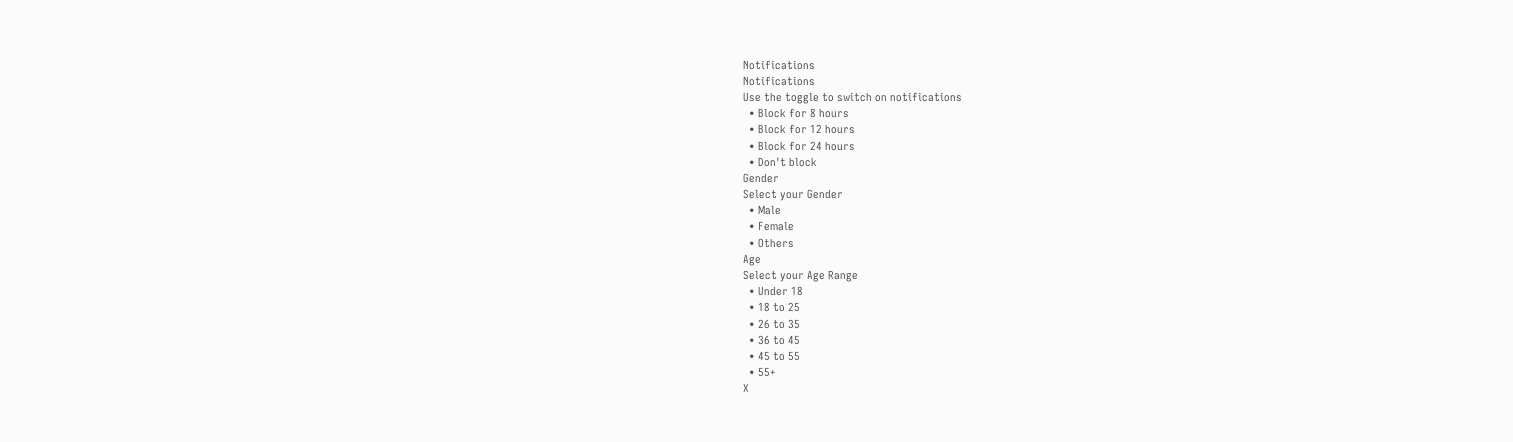Notifications
Notifications
Use the toggle to switch on notifications
  • Block for 8 hours
  • Block for 12 hours
  • Block for 24 hours
  • Don't block
Gender
Select your Gender
  • Male
  • Female
  • Others
Age
Select your Age Range
  • Under 18
  • 18 to 25
  • 26 to 35
  • 36 to 45
  • 45 to 55
  • 55+
X